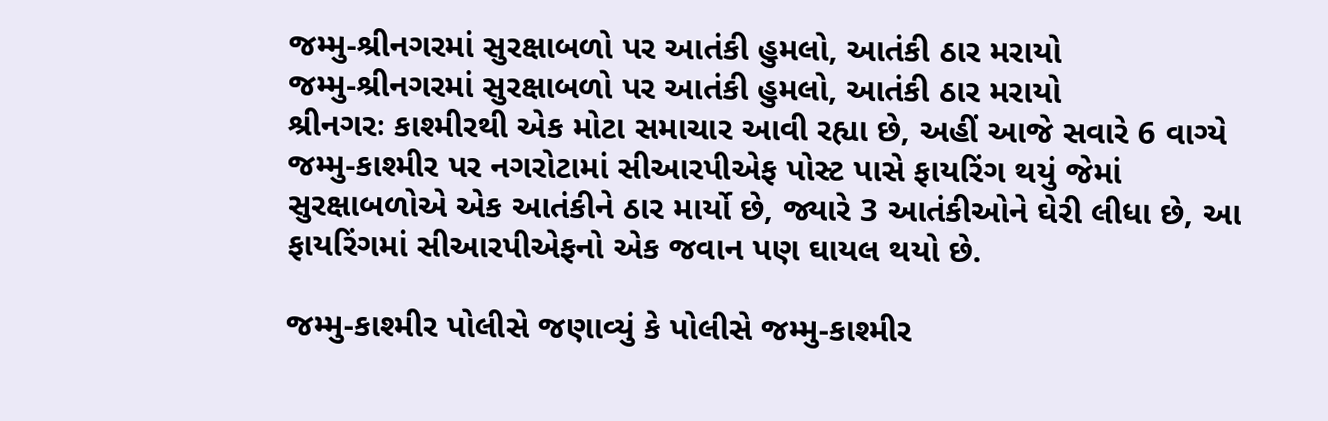જમ્મુ-શ્રીનગરમાં સુરક્ષાબળો પર આતંકી હુમલો, આતંકી ઠાર મરાયો
જમ્મુ-શ્રીનગરમાં સુરક્ષાબળો પર આતંકી હુમલો, આતંકી ઠાર મરાયો
શ્રીનગરઃ કાશ્મીરથી એક મોટા સમાચાર આવી રહ્યા છે, અહીં આજે સવારે 6 વાગ્યે જમ્મુ-કાશ્મીર પર નગરોટામાં સીઆરપીએફ પોસ્ટ પાસે ફાયરિંગ થયું જેમાં સુરક્ષાબળોએ એક આતંકીને ઠાર માર્યો છે, જ્યારે 3 આતંકીઓને ઘેરી લીધા છે, આ ફાયરિંગમાં સીઆરપીએફનો એક જવાન પણ ઘાયલ થયો છે.

જમ્મુ-કાશ્મીર પોલીસે જણાવ્યું કે પોલીસે જમ્મુ-કાશ્મીર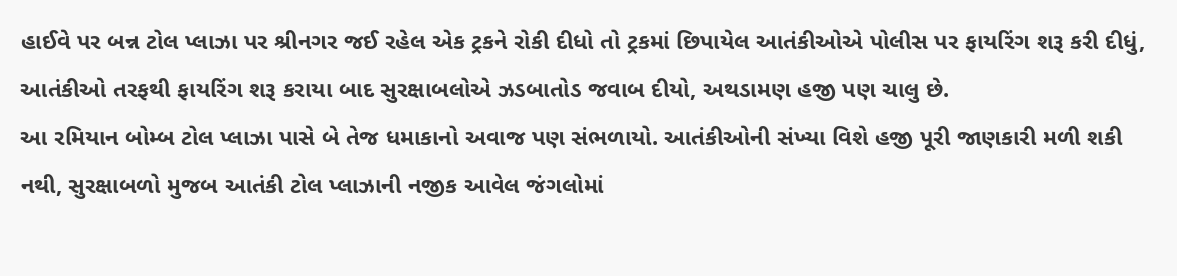હાઈવે પર બન્ન ટોલ પ્લાઝા પર શ્રીનગર જઈ રહેલ એક ટ્રકને રોકી દીધો તો ટ્રકમાં છિપાયેલ આતંકીઓએ પોલીસ પર ફાયરિંગ શરૂ કરી દીધું, આતંકીઓ તરફથી ફાયરિંગ શરૂ કરાયા બાદ સુરક્ષાબલોએ ઝડબાતોડ જવાબ દીયો, અથડામણ હજી પણ ચાલુ છે.
આ રમિયાન બોમ્બ ટોલ પ્લાઝા પાસે બે તેજ ધમાકાનો અવાજ પણ સંભળાયો. આતંકીઓની સંખ્યા વિશે હજી પૂરી જાણકારી મળી શકી નથી, સુરક્ષાબળો મુજબ આતંકી ટોલ પ્લાઝાની નજીક આવેલ જંગલોમાં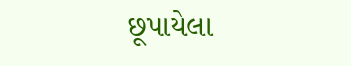છૂપાયેલા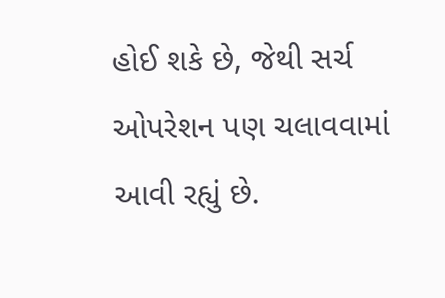હોઈ શકે છે, જેથી સર્ચ ઓપરેશન પણ ચલાવવામાં આવી રહ્યું છે.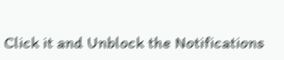Click it and Unblock the Notifications